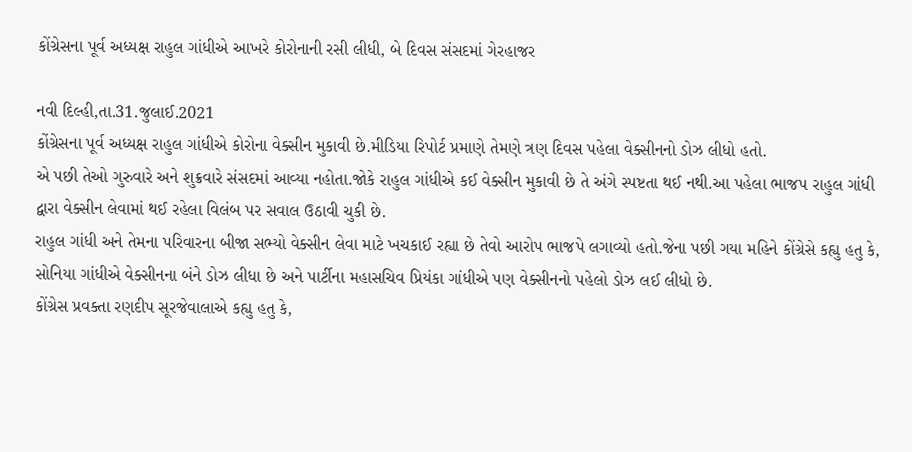કોંગ્રેસના પૂર્વ અધ્યક્ષ રાહુલ ગાંધીએ આખરે કોરોનાની રસી લીધી, બે દિવસ સંસદમાં ગેરહાજર

નવી દિલ્હી,તા.31.જુલાઈ.2021
કોંગ્રેસના પૂર્વ અધ્યક્ષ રાહુલ ગાંધીએ કોરોના વેક્સીન મુકાવી છે.મીડિયા રિપોર્ટ પ્રમાણે તેમણે ત્રણ દિવસ પહેલા વેક્સીનનો ડોઝ લીધો હતો.
એ પછી તેઓ ગુરુવારે અને શુક્રવારે સંસદમાં આવ્યા નહોતા.જોકે રાહુલ ગાંધીએ કઈ વેક્સીન મુકાવી છે તે અંગે સ્પષ્ટતા થઈ નથી.આ પહેલા ભાજપ રાહુલ ગાંધી દ્વારા વેક્સીન લેવામાં થઈ રહેલા વિલંબ પર સવાલ ઉઠાવી ચુકી છે.
રાહુલ ગાંધી અને તેમના પરિવારના બીજા સભ્યો વેક્સીન લેવા માટે ખચકાઈ રહ્યા છે તેવો આરોપ ભાજપે લગાવ્યો હતો.જેના પછી ગયા મહિને કોંગ્રેસે કહ્યુ હતુ કે, સોનિયા ગાંધીએ વેક્સીનના બંને ડોઝ લીધા છે અને પાર્ટીના મહાસચિવ પ્રિયંકા ગાંધીએ પણ વેક્સીનનો પહેલો ડોઝ લઈ લીધો છે.
કોંગ્રેસ પ્રવક્તા રણદીપ સૂરજેવાલાએ કહ્યુ હતુ કે,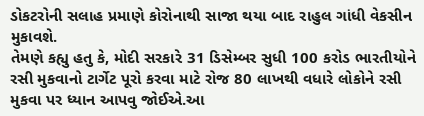ડોકટરોની સલાહ પ્રમાણે કોરોનાથી સાજા થયા બાદ રાહુલ ગાંધી વેકસીન મુકાવશે.
તેમણે કહ્યુ હતુ કે, મોદી સરકારે 31 ડિસેમ્બર સુધી 100 કરોડ ભારતીયોને રસી મુકવાનો ટાર્ગેટ પૂરો કરવા માટે રોજ 80 લાખથી વધારે લોકોને રસી મુકવા પર ધ્યાન આપવુ જોઈએ.આ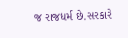જ રાજધર્મ છે.સરકારે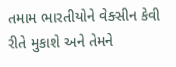તમામ ભારતીયોને વેક્સીન કેવી રીતે મુકાશે અને તેમને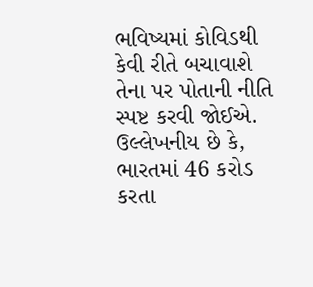ભવિષ્યમાં કોવિડથી કેવી રીતે બચાવાશે તેના પર પોતાની નીતિ સ્પષ્ટ કરવી જોઈએ.
ઉલ્લેખનીય છે કે, ભારતમાં 46 કરોડ કરતા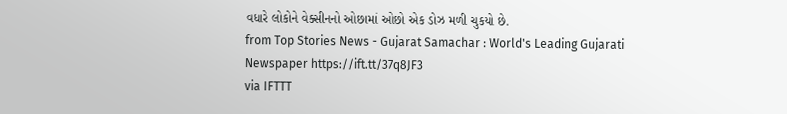વધારે લોકોને વેક્સીનનો ઓછામાં ઓછો એક ડોઝ મળી ચુકયો છે.
from Top Stories News - Gujarat Samachar : World's Leading Gujarati Newspaper https://ift.tt/37q8JF3
via IFTTT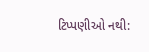ટિપ્પણીઓ નથી: